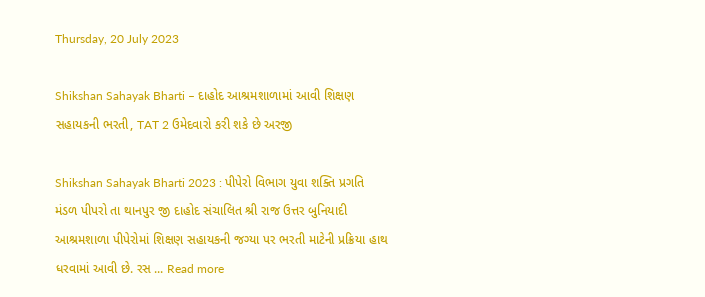Thursday, 20 July 2023

Shikshan Sahayak Bharti – દાહોદ આશ્રમશાળામાં આવી શિક્ષણ સહાયકની ભરતી, TAT 2 ઉમેદવારો કરી શકે છે અરજી

Shikshan Sahayak Bharti 2023 : પીપેરો વિભાગ યુવા શક્તિ પ્રગતિ મંડળ પીપરો તા થાનપુર જી દાહોદ સંચાલિત શ્રી રાજ ઉત્તર બુનિયાદી આશ્રમશાળા પીપેરોમાં શિક્ષણ સહાયકની જગ્યા પર ભરતી માટેની પ્રક્રિયા હાથ ધરવામાં આવી છે. રસ ... Read more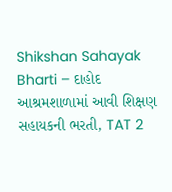Shikshan Sahayak Bharti – દાહોદ આશ્રમશાળામાં આવી શિક્ષણ સહાયકની ભરતી, TAT 2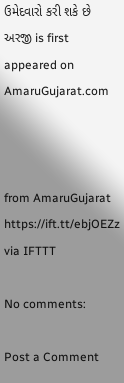ઉમેદવારો કરી શકે છે અરજી is first appeared on AmaruGujarat.com



from AmaruGujarat https://ift.tt/ebjOEZz
via IFTTT

No comments:

Post a Comment